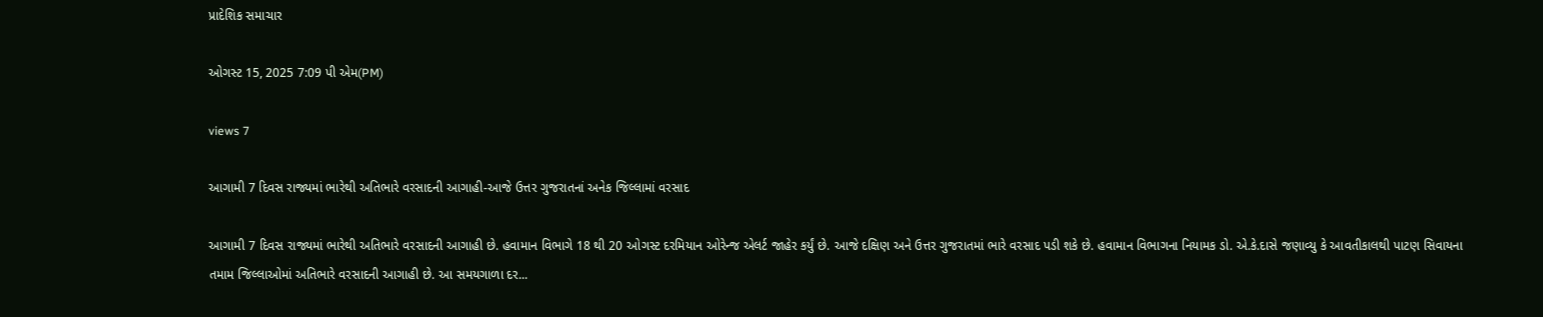પ્રાદેશિક સમાચાર

ઓગસ્ટ 15, 2025 7:09 પી એમ(PM)

views 7

આગામી 7 દિવસ રાજ્યમાં ભારેથી અતિભારે વરસાદની આગાહી-આજે ઉત્તર ગુજરાતનાં અનેક જિલ્લામાં વરસાદ

આગામી 7 દિવસ રાજ્યમાં ભારેથી અતિભારે વરસાદની આગાહી છે. હવામાન વિભાગે 18 થી 20 ઓગસ્ટ દરમિયાન ઓરેન્જ એલર્ટ જાહેર કર્યું છે. આજે દક્ષિણ અને ઉત્તર ગુજરાતમાં ભારે વરસાદ પડી શકે છે. હવામાન વિભાગના નિયામક ડો. એ.કે.દાસે જણાવ્યુ કે આવતીકાલથી પાટણ સિવાયના તમામ જિલ્લાઓમાં અતિભારે વરસાદની આગાહી છે. આ સમયગાળા દર...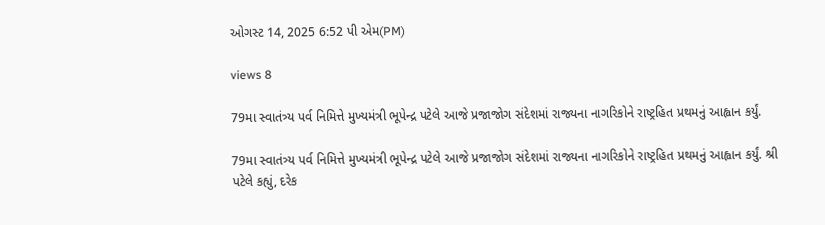ઓગસ્ટ 14, 2025 6:52 પી એમ(PM)

views 8

79મા સ્વાતંત્ર્ય પર્વ નિમિત્તે મુખ્યમંત્રી ભૂપેન્દ્ર પટેલે આજે પ્રજાજોગ સંદેશમાં રાજ્યના નાગરિકોને રાષ્ટ્રહિત પ્રથમનું આહ્વાન કર્યું.

79મા સ્વાતંત્ર્ય પર્વ નિમિત્તે મુખ્યમંત્રી ભૂપેન્દ્ર પટેલે આજે પ્રજાજોગ સંદેશમાં રાજ્યના નાગરિકોને રાષ્ટ્રહિત પ્રથમનું આહ્વાન કર્યું. શ્રી પટેલે કહ્યું, દરેક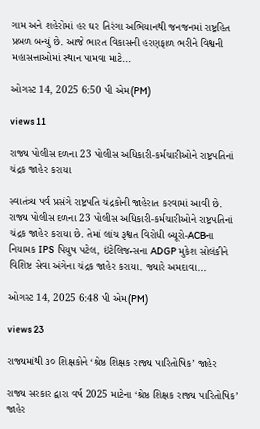ગામ અને શહેરોમાં હર ઘર તિરંગા અભિયાનથી જનજનમાં રાષ્ટ્રહિત પ્રબળ બન્યું છે. આજે ભારત વિકાસની હરણફાળ ભરીને વિશ્વની મહાસત્તાઓમાં સ્થાન પામવા માટે...

ઓગસ્ટ 14, 2025 6:50 પી એમ(PM)

views 11

રાજ્ય પોલીસ દળના 23 પોલીસ અધિકારી-કર્મચારીઓને રાષ્ટ્રપતિનાં ચંદ્રક જાહેર કરાયા

સ્વાતંત્ર્ય પર્વ પ્રસંગે રાષ્ટ્રપતિ ચંદ્રકોની જાહેરાત કરવામાં આવી છે. રાજ્ય પોલીસ દળના 23 પોલીસ અધિકારી-કર્મચારીઓને રાષ્ટ્રપતિનાં ચંદ્રક જાહેર કરાયા છે. તેમાં લાંચ રૂશ્વત વિરોધી બ્યૂરો-ACBના નિયામક IPS પિયુષ પટેલ, ઇંટેલિજન્સના ADGP મુકેશ સોલંકીને વિશિષ્ટ સેવા અંગેના ચંદ્રક જાહેર કરાયા. જ્યારે અમદાવા...

ઓગસ્ટ 14, 2025 6:48 પી એમ(PM)

views 23

રાજ્યમાંથી ૩૦ શિક્ષકોને ‘શ્રેષ્ઠ શિક્ષક રાજ્ય પારિતોષિક’ જાહેર

રાજ્ય સરકાર દ્વારા વર્ષ 2025 માટેના ‘શ્રેષ્ઠ શિક્ષક રાજ્ય પારિતોષિક’ જાહેર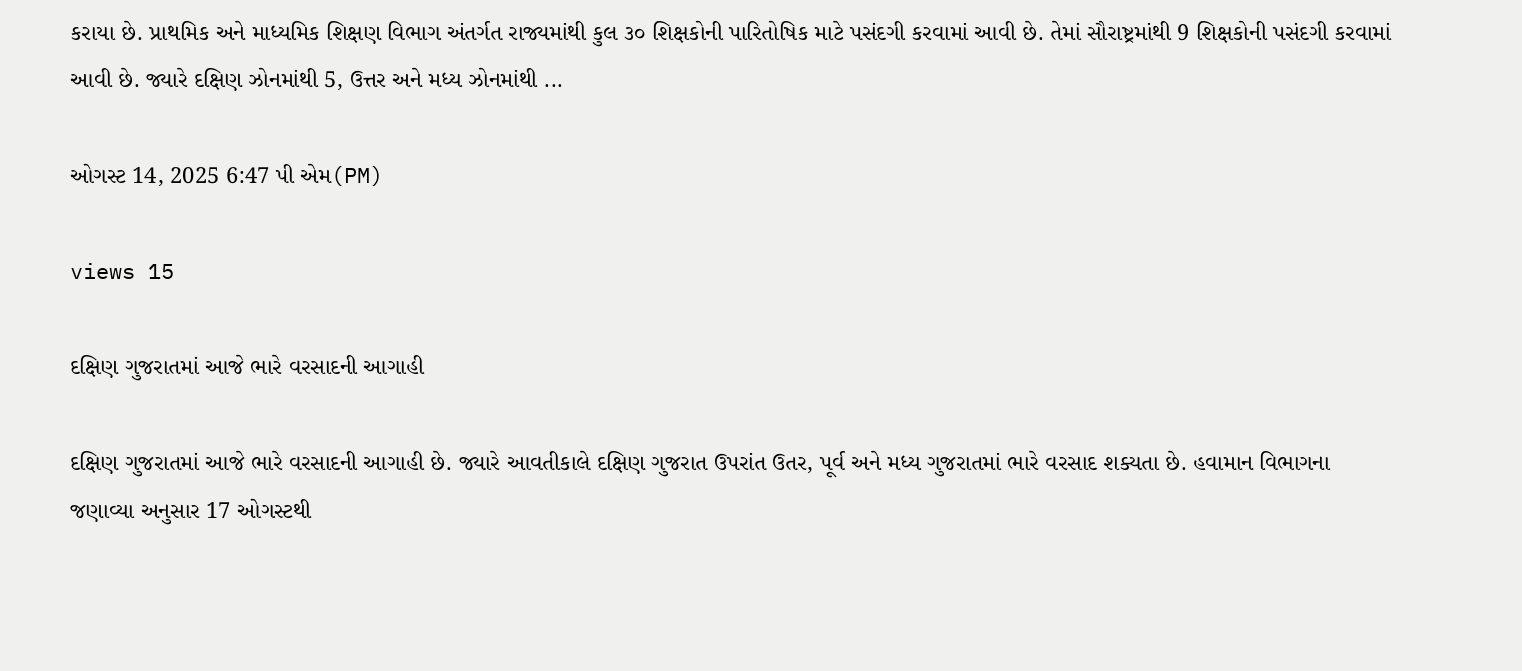કરાયા છે. પ્રાથમિક અને માધ્યમિક શિક્ષણ વિભાગ અંતર્ગત રાજ્યમાંથી કુલ ૩૦ શિક્ષકોની પારિતોષિક માટે પસંદગી કરવામાં આવી છે. તેમાં સૌરાષ્ટ્રમાંથી 9 શિક્ષકોની પસંદગી કરવામાં આવી છે. જ્યારે દક્ષિણ ઝોનમાંથી 5, ઉત્તર અને મધ્ય ઝોનમાંથી ...

ઓગસ્ટ 14, 2025 6:47 પી એમ(PM)

views 15

દક્ષિણ ગુજરાતમાં આજે ભારે વરસાદની આગાહી

દક્ષિણ ગુજરાતમાં આજે ભારે વરસાદની આગાહી છે. જ્યારે આવતીકાલે દક્ષિણ ગુજરાત ઉપરાંત ઉતર, પૂર્વ અને મધ્ય ગુજરાતમાં ભારે વરસાદ શક્યતા છે. હવામાન વિભાગના જણાવ્યા અનુસાર 17 ઓગસ્ટથી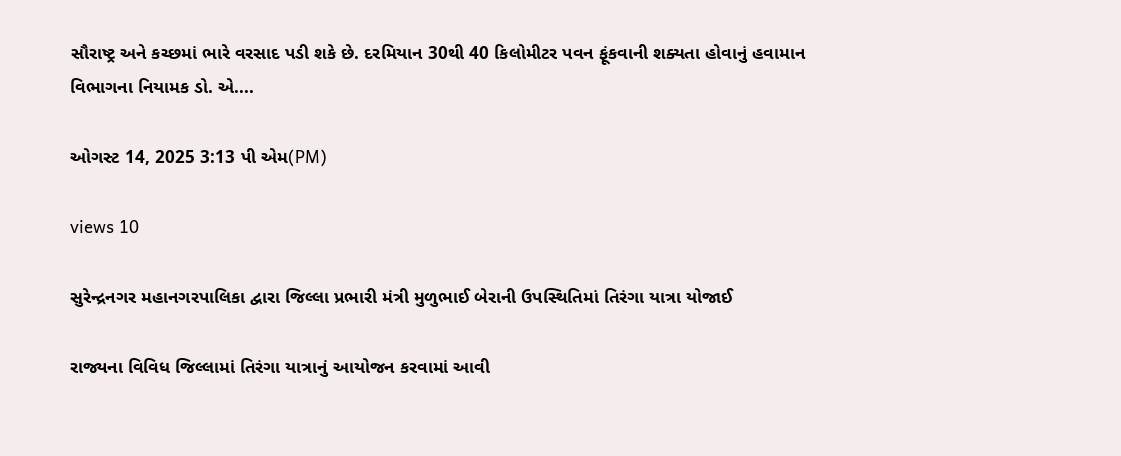સૌરાષ્ટ્ર અને કચ્છમાં ભારે વરસાદ પડી શકે છે. દરમિયાન 30થી 40 કિલોમીટર પવન ફૂંકવાની શક્યતા હોવાનું હવામાન વિભાગના નિયામક ડો. એ....

ઓગસ્ટ 14, 2025 3:13 પી એમ(PM)

views 10

સુરેન્દ્રનગર મહાનગરપાલિકા દ્વારા જિલ્લા પ્રભારી મંત્રી મુળુભાઈ બેરાની ઉપસ્થિતિમાં તિરંગા યાત્રા યોજાઈ

રાજ્યના વિવિધ જિલ્લામાં તિરંગા યાત્રાનું આયોજન કરવામાં આવી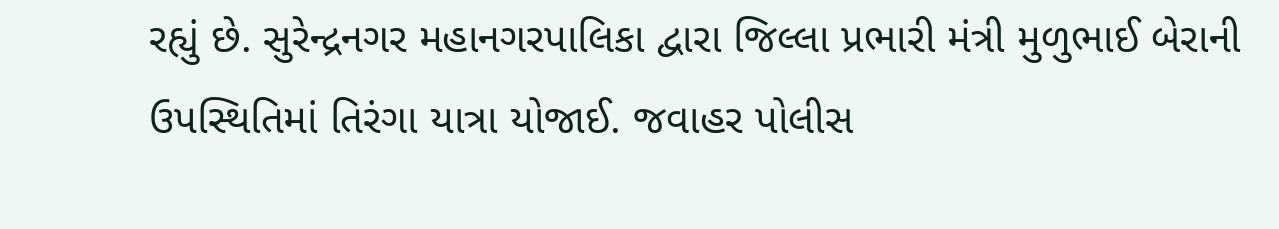રહ્યું છે. સુરેન્દ્રનગર મહાનગરપાલિકા દ્વારા જિલ્લા પ્રભારી મંત્રી મુળુભાઈ બેરાની ઉપસ્થિતિમાં તિરંગા યાત્રા યોજાઈ. જવાહર પોલીસ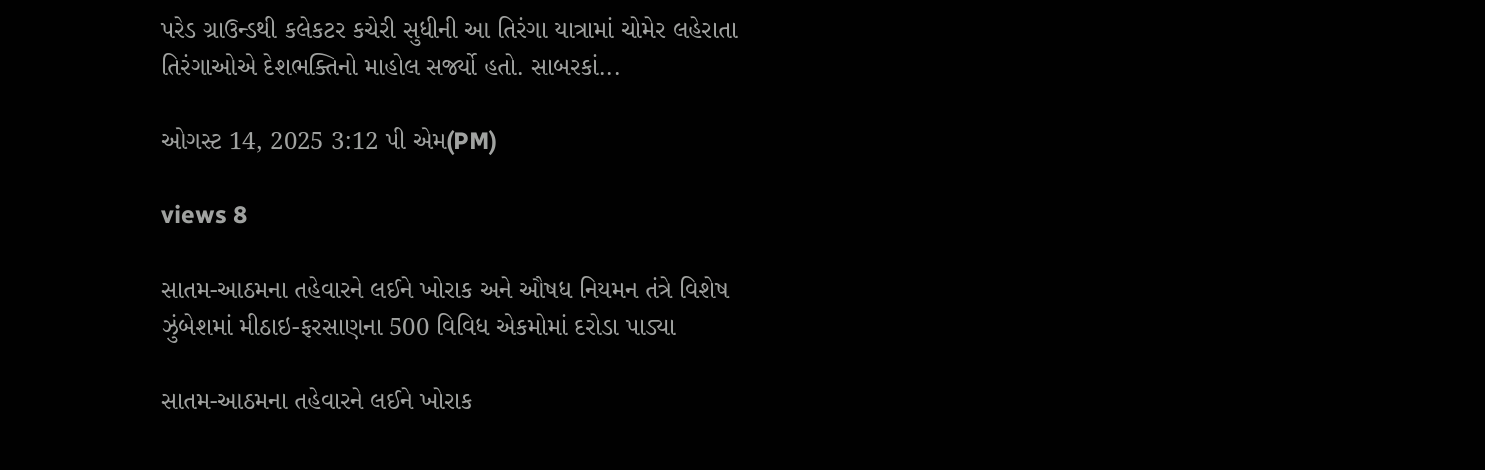પરેડ ગ્રાઉન્ડથી કલેકટર કચેરી સુધીની આ તિરંગા યાત્રામાં ચોમેર લહેરાતા તિરંગાઓએ દેશભક્તિનો માહોલ સર્જ્યો હતો. સાબરકાં...

ઓગસ્ટ 14, 2025 3:12 પી એમ(PM)

views 8

સાતમ‌-આઠમના તહેવારને લઈને ખોરાક અને ઔષધ નિયમન તંત્રે વિશેષ ઝુંબેશમાં મીઠાઇ-ફરસાણના 500 વિવિધ એકમોમાં દરોડા પાડ્યા

સાતમ‌-આઠમના તહેવારને લઈને ખોરાક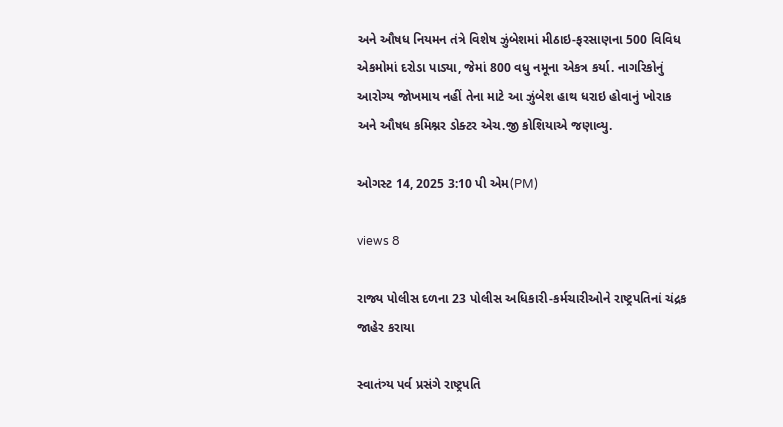અને ઔષધ નિયમન તંત્રે વિશેષ ઝુંબેશમાં મીઠાઇ-ફરસાણના 500 વિવિધ એકમોમાં દરોડા પાડ્યા, જેમાં 800 વધુ નમૂના એકત્ર કર્યા. નાગરિકોનું આરોગ્ય જોખમાય નહીં તેના માટે આ ઝુંબેશ હાથ ધરાઇ હોવાનું ખોરાક અને ઔષધ કમિશ્નર ડોક્ટર એચ.જી કોશિયાએ જણાવ્યુ.

ઓગસ્ટ 14, 2025 3:10 પી એમ(PM)

views 8

રાજ્ય પોલીસ દળના 23 પોલીસ અધિકારી-કર્મચારીઓને રાષ્ટ્રપતિનાં ચંદ્રક જાહેર કરાયા

સ્વાતંત્ર્ય પર્વ પ્રસંગે રાષ્ટ્રપતિ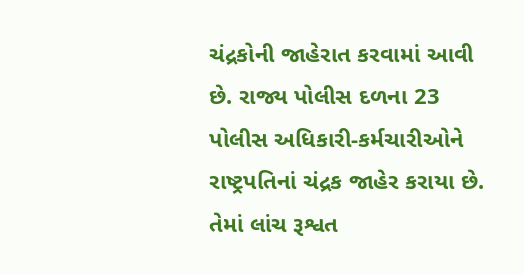ચંદ્રકોની જાહેરાત કરવામાં આવી છે. રાજ્ય પોલીસ દળના 23 પોલીસ અધિકારી-કર્મચારીઓને રાષ્ટ્રપતિનાં ચંદ્રક જાહેર કરાયા છે. તેમાં લાંચ રૂશ્વત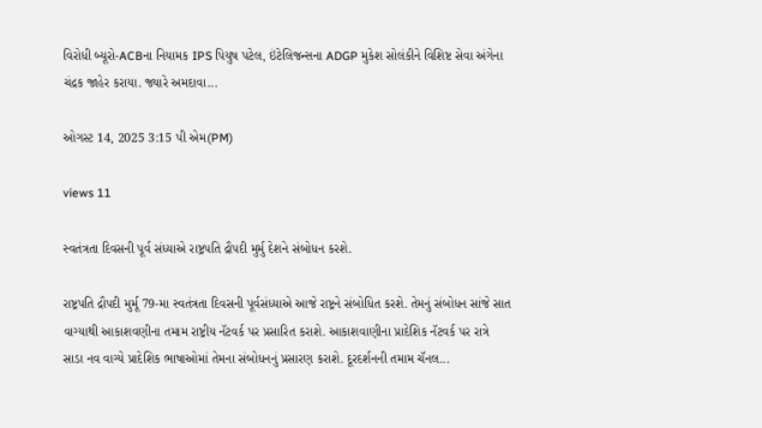વિરોધી બ્યૂરો-ACBના નિયામક IPS પિયુષ પટેલ, ઇંટેલિજન્સના ADGP મુકેશ સોલંકીને વિશિષ્ટ સેવા અંગેના ચંદ્રક જાહેર કરાયા. જ્યારે અમદાવા...

ઓગસ્ટ 14, 2025 3:15 પી એમ(PM)

views 11

સ્વતંત્રતા દિવસની પૂર્વ સંધ્યાએ રાષ્ટ્રપતિ દ્રૌપદી મુર્મુ દેશને સંબોધન કરશે.

રાષ્ટ્રપતિ દ્રૌપદી મુર્મૂ 79-મા સ્વતંત્રતા દિવસની પૂર્વસંધ્યાએ આજે રાષ્ટ્રને સંબોધિત કરશે. તેમનું સંબોધન સાંજે સાત વાગ્યાથી આકાશવણીના તમામ રાષ્ટ્રીય નૅટવર્ક પર પ્રસારિત કરાશે. આકાશવાણીના પ્રાદેશિક નૅટવર્ક પર રાત્રે સાડા નવ વાગ્યે પ્રાદેશિક ભાષાઓમાં તેમના સંબોધનનું પ્રસારણ કરાશે. દૂરદર્શનની તમામ ચૅનલ...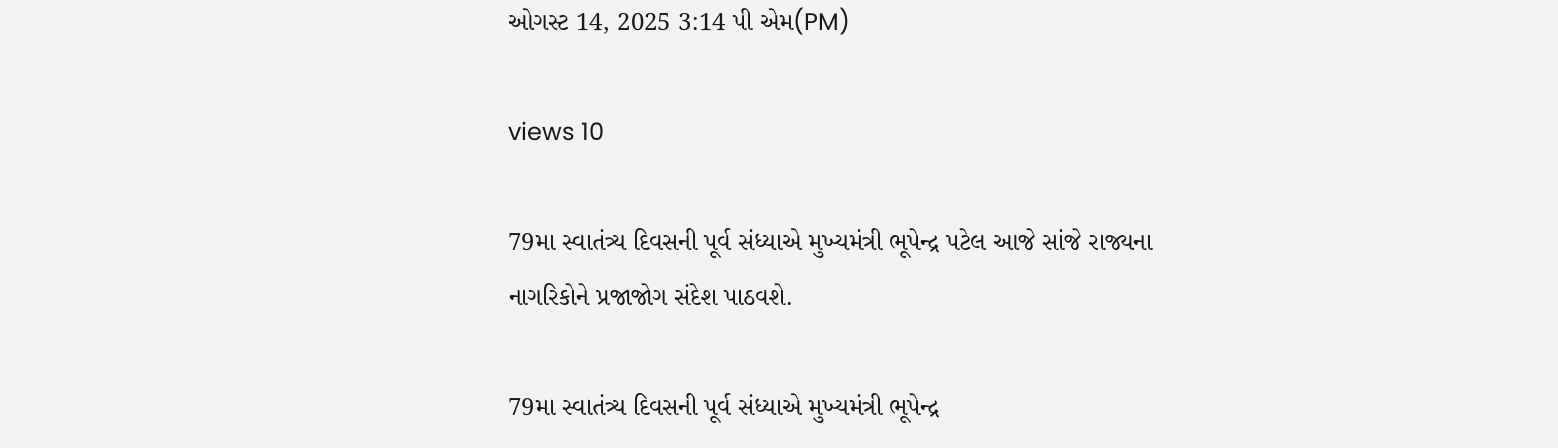ઓગસ્ટ 14, 2025 3:14 પી એમ(PM)

views 10

79મા સ્વાતંત્ર્ય દિવસની પૂર્વ સંધ્યાએ મુખ્યમંત્રી ભૂપેન્દ્ર પટેલ આજે સાંજે રાજ્યના નાગરિકોને પ્રજાજોગ સંદેશ પાઠવશે.

79મા સ્વાતંત્ર્ય દિવસની પૂર્વ સંધ્યાએ મુખ્યમંત્રી ભૂપેન્દ્ર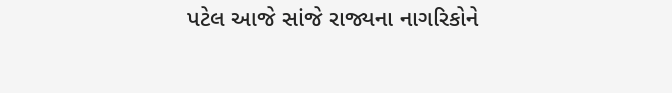પટેલ આજે સાંજે રાજ્યના નાગરિકોને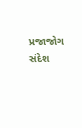પ્રજાજોગ સંદેશ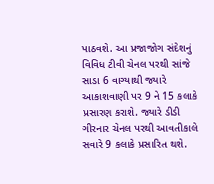પાઠવશે. આ પ્રજાજોગ સંદેશનું વિવિધ ટીવી ચેનલ પરથી સાંજે સાડા 6 વાગ્યાથી જ્યારે આકાશવાણી પર 9 ને 15 કલાકે પ્રસારણ કરાશે. જ્યારે ડીડી ગીરનાર ચેનલ પરથી આવતીકાલે સવારે 9 કલાકે પ્રસારિત થશે.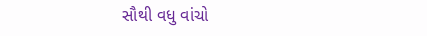સૌથી વધુ વાંચો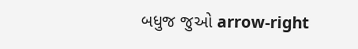બધુજ જુઓ arrow-right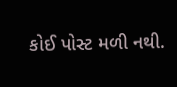કોઈ પોસ્ટ મળી નથી.